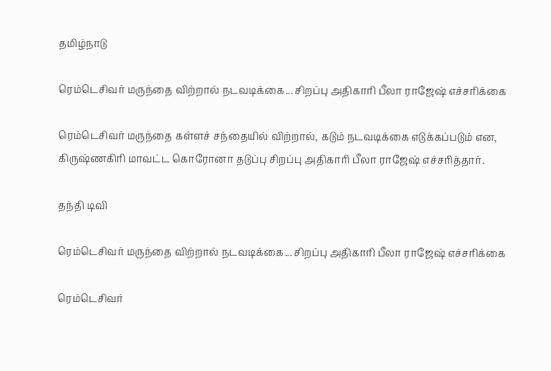தமிழ்நாடு

ரெம்டெசிவர் மருந்தை விற்றால் நடவடிக்கை... சிறப்பு அதிகாரி பீலா ராஜேஷ் எச்சரிக்கை

ரெம்டெசிவர் மருந்தை கள்ளச் சந்தையில் விற்றால், கடும் நடவடிக்கை எடுக்கப்படும் என, கிருஷ்ணகிரி மாவட்ட கொரோனா தடுப்பு சிறப்பு அதிகாரி பீலா ராஜேஷ் எச்சரித்தார்.

தந்தி டிவி

ரெம்டெசிவர் மருந்தை விற்றால் நடவடிக்கை... சிறப்பு அதிகாரி பீலா ராஜேஷ் எச்சரிக்கை

ரெம்டெசிவர்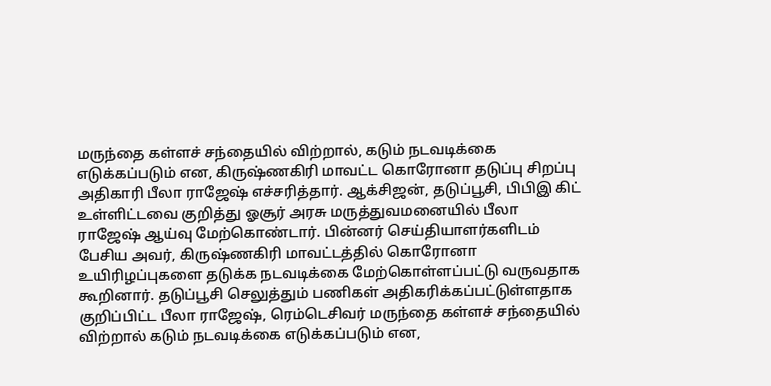மருந்தை கள்ளச் சந்தையில் விற்றால், கடும் நடவடிக்கை எடுக்கப்படும் என, கிருஷ்ணகிரி மாவட்ட கொரோனா தடுப்பு சிறப்பு அதிகாரி பீலா ராஜேஷ் எச்சரித்தார். ஆக்சிஜன், தடுப்பூசி, பிபிஇ கிட் உள்ளிட்டவை குறித்து ஓசூர் அரசு மருத்துவமனையில் பீலா ராஜேஷ் ஆய்வு மேற்கொண்டார். பின்னர் செய்தியாளர்களிடம் பேசிய அவர், கிருஷ்ணகிரி மாவட்டத்தில் கொரோனா உயிரிழப்புகளை தடுக்க நடவடிக்கை மேற்கொள்ளப்பட்டு வருவதாக கூறினார். தடுப்பூசி செலுத்தும் பணிகள் அதிகரிக்கப்பட்டுள்ளதாக குறிப்பிட்ட பீலா ராஜேஷ், ரெம்டெசிவர் மருந்தை கள்ளச் சந்தையில் விற்றால் கடும் நடவடிக்கை எடுக்கப்படும் என,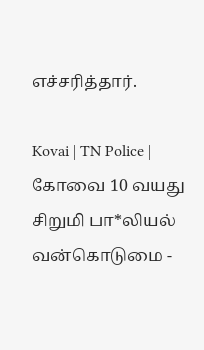எச்சரித்தார்.

Kovai | TN Police | கோவை 10 வயது சிறுமி பா*லியல் வன்கொடுமை -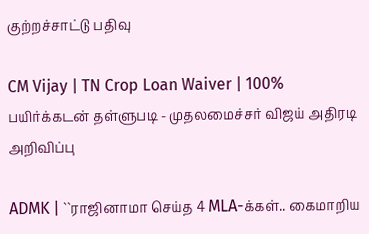குற்றச்சாட்டு பதிவு

CM Vijay | TN Crop Loan Waiver | 100% பயிர்க்கடன் தள்ளுபடி - முதலமைச்சர் விஜய் அதிரடி அறிவிப்பு

ADMK | ``ராஜினாமா செய்த 4 MLA-க்கள்.. கைமாறிய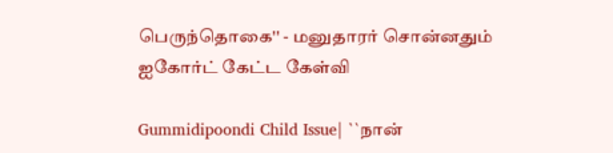பெருந்தொகை'' - மனுதாரர் சொன்னதும் ஐகோர்ட் கேட்ட கேள்வி

Gummidipoondi Child Issue| ``நான்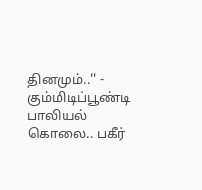தினமும்..'' - கும்மிடிப்பூண்டி பாலியல் கொலை.. பகீர்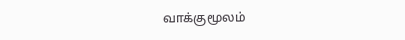வாக்குமூலம்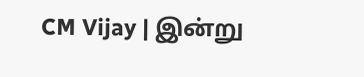CM Vijay | இன்று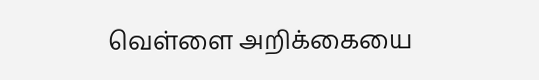வெள்ளை அறிக்கையை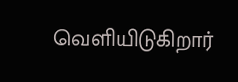வெளியிடுகிறார்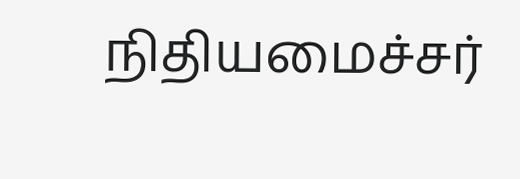நிதியமைச்சர்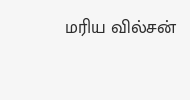மரிய வில்சன்